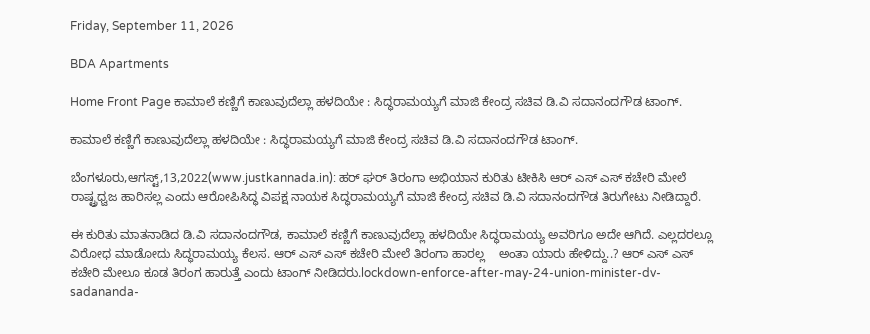Friday, September 11, 2026

BDA Apartments

Home Front Page ಕಾಮಾಲೆ ಕಣ್ಣಿಗೆ ಕಾಣುವುದೆಲ್ಲಾ ಹಳದಿಯೇ : ಸಿದ್ಧರಾಮಯ್ಯಗೆ ಮಾಜಿ ಕೇಂದ್ರ ಸಚಿವ ಡಿ.ವಿ ಸದಾನಂದಗೌಡ ಟಾಂಗ್.

ಕಾಮಾಲೆ ಕಣ್ಣಿಗೆ ಕಾಣುವುದೆಲ್ಲಾ ಹಳದಿಯೇ : ಸಿದ್ಧರಾಮಯ್ಯಗೆ ಮಾಜಿ ಕೇಂದ್ರ ಸಚಿವ ಡಿ.ವಿ ಸದಾನಂದಗೌಡ ಟಾಂಗ್.

ಬೆಂಗಳೂರು,ಆಗಸ್ಟ್,13,2022(www.justkannada.in): ಹರ್ ಘರ್ ತಿರಂಗಾ ಅಭಿಯಾನ ಕುರಿತು ಟೀಕಿಸಿ ಆರ್ ಎಸ್ ಎಸ್ ಕಚೇರಿ ಮೇಲೆ ರಾಷ್ಟ್ರಧ್ವಜ ಹಾರಿಸಲ್ಲ ಎಂದು ಆರೋಪಿಸಿದ್ಧ ವಿಪಕ್ಷ ನಾಯಕ ಸಿದ್ಧರಾಮಯ್ಯಗೆ ಮಾಜಿ ಕೇಂದ್ರ ಸಚಿವ ಡಿ.ವಿ ಸದಾನಂದಗೌಡ ತಿರುಗೇಟು ನೀಡಿದ್ದಾರೆ.

ಈ ಕುರಿತು ಮಾತನಾಡಿದ ಡಿ.ವಿ ಸದಾನಂದಗೌಡ, ಕಾಮಾಲೆ ಕಣ್ಣಿಗೆ ಕಾಣುವುದೆಲ್ಲಾ ಹಳದಿಯೇ ಸಿದ್ಧರಾಮಯ್ಯ ಅವರಿಗೂ ಅದೇ ಆಗಿದೆ. ಎಲ್ಲದರಲ್ಲೂ ವಿರೋಧ ಮಾಡೋದು ಸಿದ್ಧರಾಮಯ್ಯ ಕೆಲಸ. ಆರ್ ಎಸ್ ಎಸ್ ಕಚೇರಿ ಮೇಲೆ ತಿರಂಗಾ ಹಾರಲ್ಲ    ಅಂತಾ ಯಾರು ಹೇಳಿದ್ದು..? ಆರ್ ಎಸ್ ಎಸ್ ಕಚೇರಿ ಮೇಲೂ ಕೂಡ ತಿರಂಗ ಹಾರುತ್ತೆ ಎಂದು ಟಾಂಗ್ ನೀಡಿದರು.lockdown-enforce-after-may-24-union-minister-dv-sadananda-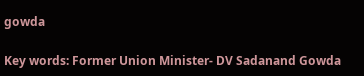gowda

Key words: Former Union Minister- DV Sadanand Gowda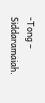-Tong – Siddaramaiah.